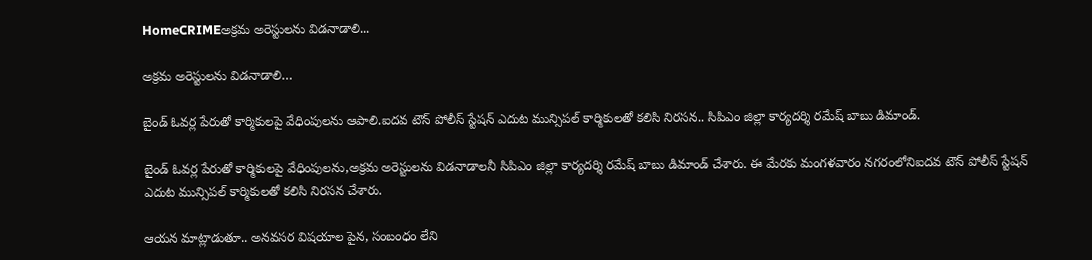HomeCRIMEఅక్రమ అరెస్టులను విడనాడాలి...

అక్రమ అరెస్టులను విడనాడాలి…

బైండ్ ఓవర్ల పేరుతో కార్మికులపై వేధింపులను ఆపాలి.ఐదవ టౌన్ పోలీస్ స్టేషన్ ఎదుట మున్సిపల్ కార్మికులతో కలిసి నిరసన.. సిపిఎం జిల్లా కార్యదర్శి రమేష్ బాబు డిమాండ్.

బైండ్ ఓవర్ల పేరుతో కార్మికులపై వేధింపులను,అక్రమ అరెస్టులను విడనాడాలనీ సిపిఎం జిల్లా కార్యదర్శి రమేష్ బాబు డిమాండ్ చేశారు. ఈ మేరకు మంగళవారం నగరంలోనిఐదవ టౌన్ పోలీస్ స్టేషన్ ఎదుట మున్సిపల్ కార్మికులతో కలిసి నిరసన చేశారు.

ఆయన మాట్లాడుతూ.. అనవసర విషయాల పైన, సంబంధం లేని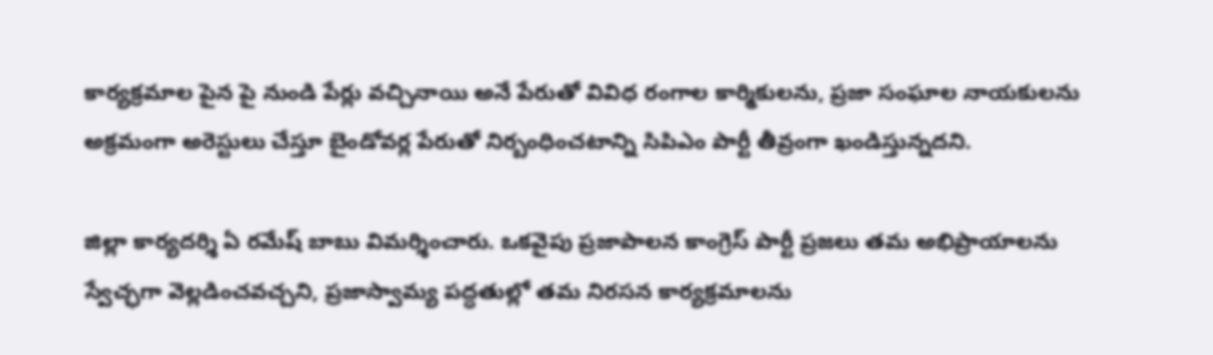కార్యక్రమాల పైన పై నుండి పేర్లు వచ్చినాయి అనే పేరుతో వివిధ రంగాల కార్మికులను, ప్రజా సంఘాల నాయకులను అక్రమంగా అరెస్టులు చేస్తూ బైండోవర్ల పేరుతో నిర్బంధించటాన్ని సిపిఎం పార్టీ తీవ్రంగా ఖండిస్తున్నదని.

జిల్లా కార్యదర్శి ఏ రమేష్ బాబు విమర్శించారు. ఒకవైపు ప్రజాపాలన కాంగ్రెస్ పార్టీ ప్రజలు తమ అభిప్రాయాలను స్వేచ్ఛగా వెల్లడించవచ్చని, ప్రజాస్వామ్య పద్ధతుల్లో తమ నిరసన కార్యక్రమాలను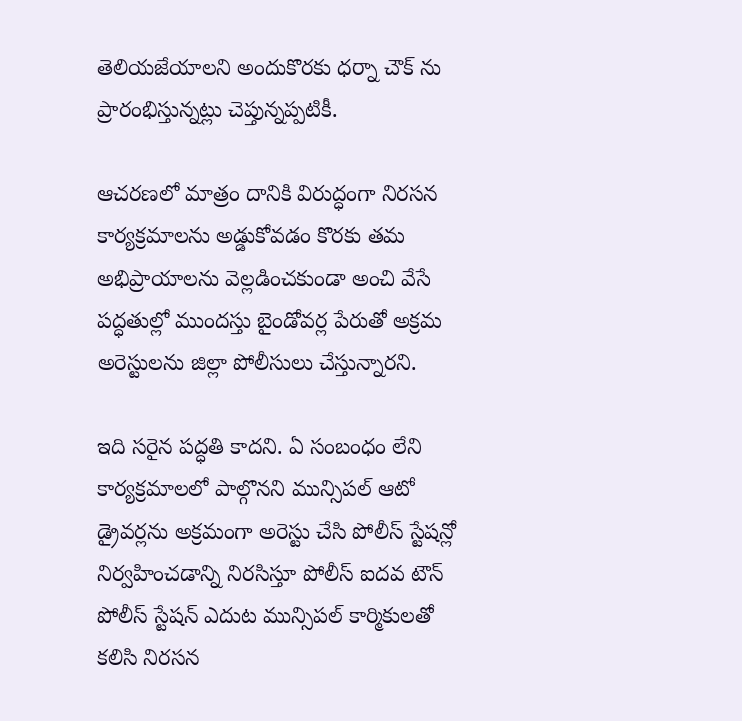తెలియజేయాలని అందుకొరకు ధర్నా చౌక్ ను ప్రారంభిస్తున్నట్లు చెప్తున్నప్పటికీ.

ఆచరణలో మాత్రం దానికి విరుద్ధంగా నిరసన కార్యక్రమాలను అడ్డుకోవడం కొరకు తమ అభిప్రాయాలను వెల్లడించకుండా అంచి వేసే పద్ధతుల్లో ముందస్తు బైండోవర్ల పేరుతో అక్రమ అరెస్టులను జిల్లా పోలీసులు చేస్తున్నారని.

ఇది సరైన పద్ధతి కాదని. ఏ సంబంధం లేని కార్యక్రమాలలో పాల్గొనని మున్సిపల్ ఆటో డ్రైవర్లను అక్రమంగా అరెస్టు చేసి పోలీస్ స్టేషన్లో నిర్వహించడాన్ని నిరసిస్తూ పోలీస్ ఐదవ టౌన్ పోలీస్ స్టేషన్ ఎదుట మున్సిపల్ కార్మికులతో కలిసి నిరసన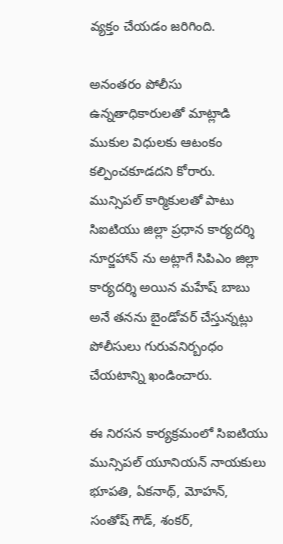వ్యక్తం చేయడం జరిగింది.

అనంతరం పోలీసు ఉన్నతాధికారులతో మాట్లాడి ముకుల విధులకు ఆటంకం కల్పించకూడదని కోరారు. మున్సిపల్ కార్మికులతో పాటు సిఐటియు జిల్లా ప్రధాన కార్యదర్శి నూర్జహాన్ ను అట్లాగే సిపిఎం జిల్లా కార్యదర్శి అయిన మహేష్ బాబు అనే తనను బైండోవర్ చేస్తున్నట్లు పోలీసులు గురువనిర్బంధం చేయటాన్ని ఖండించారు.

ఈ నిరసన కార్యక్రమంలో సిఐటియు మున్సిపల్ యూనియన్ నాయకులు భూపతి, ఏకనాథ్, మోహన్, సంతోష్ గౌడ్, శంకర్,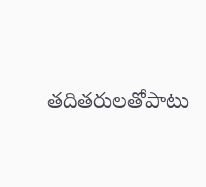తదితరులతోపాటు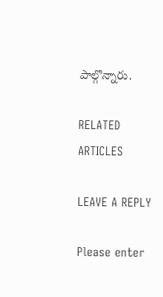పాల్గొన్నారు.

RELATED ARTICLES

LEAVE A REPLY

Please enter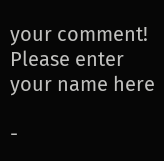your comment!
Please enter your name here

-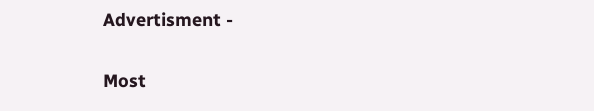Advertisment -

Most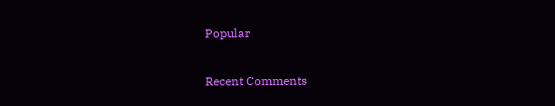Popular

Recent Comments